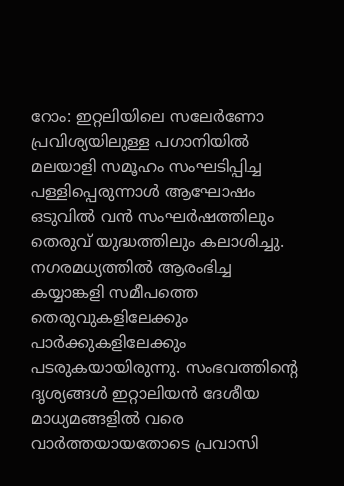റോം: ഇറ്റലിയിലെ സലേർണോ പ്രവിശ്യയിലുള്ള പഗാനിയിൽ മലയാളി സമൂഹം സംഘടിപ്പിച്ച പള്ളിപ്പെരുന്നാൾ ആഘോഷം ഒടുവിൽ വൻ സംഘർഷത്തിലും തെരുവ് യുദ്ധത്തിലും കലാശിച്ചു.
നഗരമധ്യത്തിൽ ആരംഭിച്ച കയ്യാങ്കളി സമീപത്തെ തെരുവുകളിലേക്കും പാർക്കുകളിലേക്കും പടരുകയായിരുന്നു. സംഭവത്തിന്റെ ദൃശ്യങ്ങൾ ഇറ്റാലിയൻ ദേശീയ മാധ്യമങ്ങളിൽ വരെ വാർത്തയായതോടെ പ്രവാസി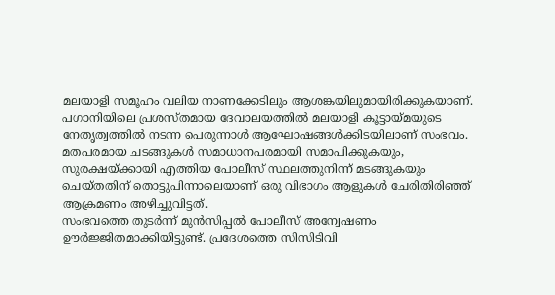മലയാളി സമൂഹം വലിയ നാണക്കേടിലും ആശങ്കയിലുമായിരിക്കുകയാണ്.
പഗാനിയിലെ പ്രശസ്തമായ ദേവാലയത്തിൽ മലയാളി കൂട്ടായ്മയുടെ നേതൃത്വത്തിൽ നടന്ന പെരുന്നാൾ ആഘോഷങ്ങൾക്കിടയിലാണ് സംഭവം. മതപരമായ ചടങ്ങുകൾ സമാധാനപരമായി സമാപിക്കുകയും, സുരക്ഷയ്ക്കായി എത്തിയ പോലീസ് സ്ഥലത്തുനിന്ന് മടങ്ങുകയും ചെയ്തതിന് തൊട്ടുപിന്നാലെയാണ് ഒരു വിഭാഗം ആളുകൾ ചേരിതിരിഞ്ഞ് ആക്രമണം അഴിച്ചുവിട്ടത്.
സംഭവത്തെ തുടർന്ന് മുൻസിപ്പൽ പോലീസ് അന്വേഷണം ഊർജ്ജിതമാക്കിയിട്ടുണ്ട്. പ്രദേശത്തെ സിസിടിവി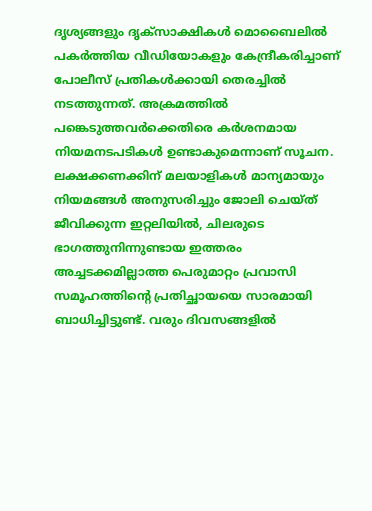ദൃശ്യങ്ങളും ദൃക്സാക്ഷികൾ മൊബൈലിൽ പകർത്തിയ വീഡിയോകളും കേന്ദ്രീകരിച്ചാണ് പോലീസ് പ്രതികൾക്കായി തെരച്ചിൽ നടത്തുന്നത്. അക്രമത്തിൽ പങ്കെടുത്തവർക്കെതിരെ കർശനമായ നിയമനടപടികൾ ഉണ്ടാകുമെന്നാണ് സൂചന.
ലക്ഷക്കണക്കിന് മലയാളികൾ മാന്യമായും നിയമങ്ങൾ അനുസരിച്ചും ജോലി ചെയ്ത് ജീവിക്കുന്ന ഇറ്റലിയിൽ, ചിലരുടെ ഭാഗത്തുനിന്നുണ്ടായ ഇത്തരം അച്ചടക്കമില്ലാത്ത പെരുമാറ്റം പ്രവാസി സമൂഹത്തിന്റെ പ്രതിച്ഛായയെ സാരമായി ബാധിച്ചിട്ടുണ്ട്. വരും ദിവസങ്ങളിൽ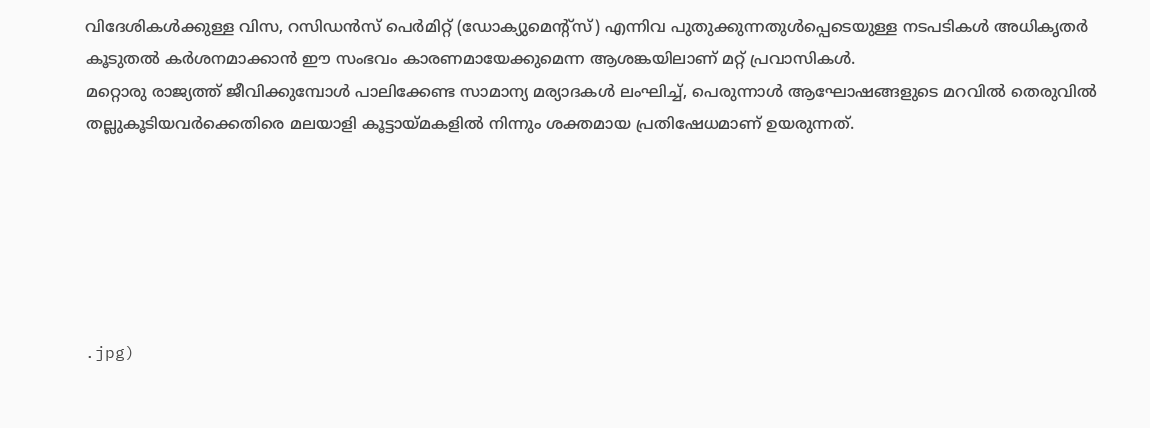വിദേശികൾക്കുള്ള വിസ, റസിഡൻസ് പെർമിറ്റ് (ഡോക്യുമെന്റ്സ്) എന്നിവ പുതുക്കുന്നതുൾപ്പെടെയുള്ള നടപടികൾ അധികൃതർ കൂടുതൽ കർശനമാക്കാൻ ഈ സംഭവം കാരണമായേക്കുമെന്ന ആശങ്കയിലാണ് മറ്റ് പ്രവാസികൾ.
മറ്റൊരു രാജ്യത്ത് ജീവിക്കുമ്പോൾ പാലിക്കേണ്ട സാമാന്യ മര്യാദകൾ ലംഘിച്ച്, പെരുന്നാൾ ആഘോഷങ്ങളുടെ മറവിൽ തെരുവിൽ തല്ലുകൂടിയവർക്കെതിരെ മലയാളി കൂട്ടായ്മകളിൽ നിന്നും ശക്തമായ പ്രതിഷേധമാണ് ഉയരുന്നത്.






.jpg)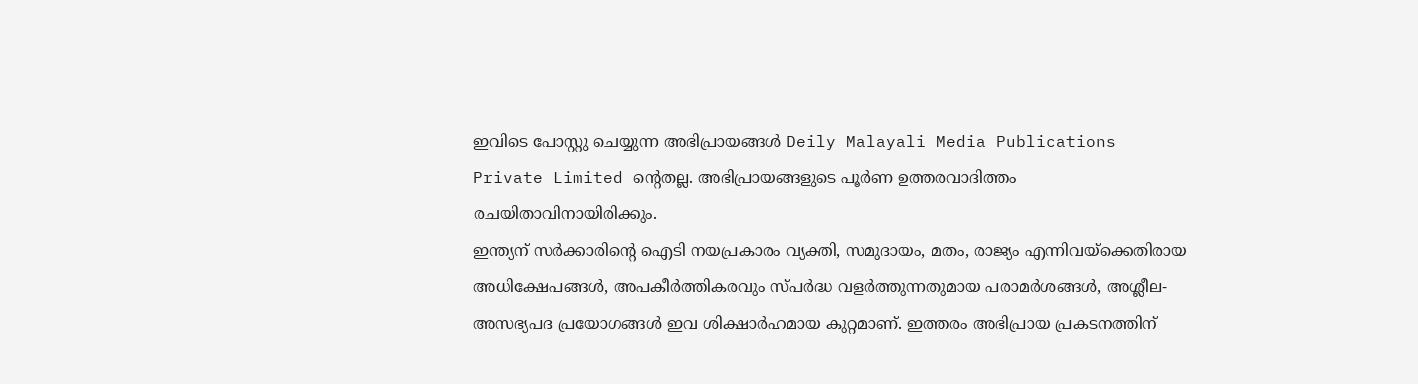ഇവിടെ പോസ്റ്റു ചെയ്യുന്ന അഭിപ്രായങ്ങൾ Deily Malayali Media Publications Private Limited ന്റെതല്ല. അഭിപ്രായങ്ങളുടെ പൂർണ ഉത്തരവാദിത്തം രചയിതാവിനായിരിക്കും.
ഇന്ത്യന് സർക്കാരിന്റെ ഐടി നയപ്രകാരം വ്യക്തി, സമുദായം, മതം, രാജ്യം എന്നിവയ്ക്കെതിരായ അധിക്ഷേപങ്ങൾ, അപകീർത്തികരവും സ്പർദ്ധ വളർത്തുന്നതുമായ പരാമർശങ്ങൾ, അശ്ലീല-അസഭ്യപദ പ്രയോഗങ്ങൾ ഇവ ശിക്ഷാർഹമായ കുറ്റമാണ്. ഇത്തരം അഭിപ്രായ പ്രകടനത്തിന്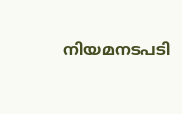നിയമനടപടി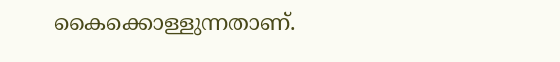കൈക്കൊള്ളുന്നതാണ്.